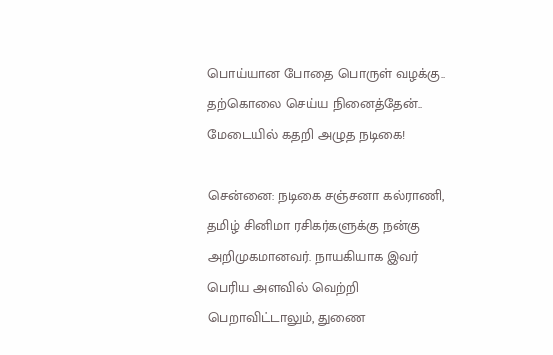பொய்யான போதை பொருள் வழக்கு.. தற்கொலை செய்ய நினைத்தேன்.. மேடையில் கதறி அழுத நடிகை!

சென்னை: நடிகை சஞ்சனா கல்ராணி, தமிழ் சினிமா ரசிகர்களுக்கு நன்கு அறிமுகமானவர். நாயகியாக இவர் பெரிய அளவில் வெற்றி பெறாவிட்டாலும், துணை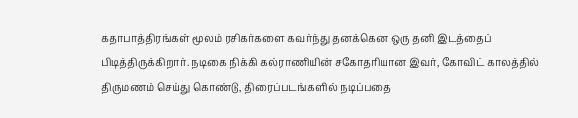கதாபாத்திரங்கள் மூலம் ரசிகர்களை கவர்ந்து தனக்கென ஒரு தனி இடத்தைப் பிடித்திருக்கிறார். நடிகை நிக்கி கல்ராணியின் சகோதரியான இவர், கோவிட் காலத்தில் திருமணம் செய்து கொண்டு, திரைப்படங்களில் நடிப்பதை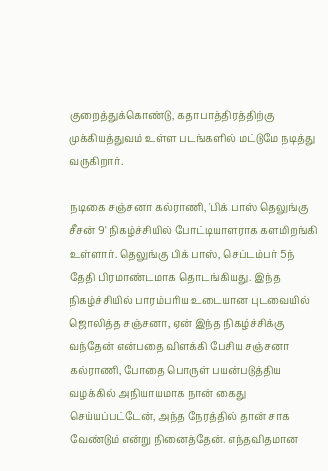குறைத்துக்கொண்டு, கதாபாத்திரத்திற்கு முக்கியத்துவம் உள்ள படங்களில் மட்டுமே நடித்து வருகிறார்.

நடிகை சஞ்சனா கல்ராணி, 'பிக் பாஸ் தெலுங்கு சீசன் 9' நிகழ்ச்சியில் போட்டியாளராக களமிறங்கி உள்ளார். தெலுங்கு பிக் பாஸ், செப்டம்பர் 5ந் தேதி பிரமாண்டமாக தொடங்கியது. இந்த நிகழ்ச்சியில் பாரம்பரிய உடையான புடவையில் ஜொலித்த சஞ்சனா, ஏன் இந்த நிகழ்ச்சிக்கு வந்தேன் என்பதை விளக்கி பேசிய சஞ்சனா கல்ராணி, போதை பொருள் பயன்படுத்திய வழக்கில் அநியாயமாக நான் கைது செய்யப்பட்டேன், அந்த நேரத்தில் தான் சாக வேண்டும் என்று நினைத்தேன். எந்தவிதமான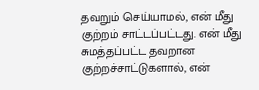தவறும் செய்யாமல், என் மீது குற்றம் சாட்டப்பட்டது. என் மீது சுமத்தப்பட்ட தவறான குற்றச்சாட்டுகளால், என்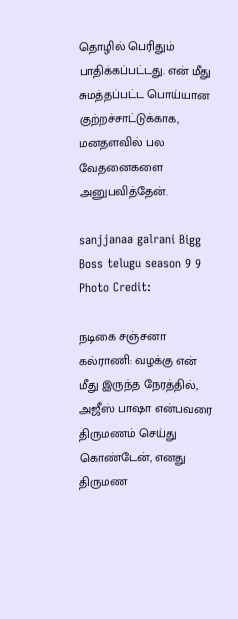தொழில் பெரிதும் பாதிக்கப்பட்டது. என் மீது சுமத்தப்பட்ட பொய்யான குற்றச்சாட்டுக்காக, மனதளவில் பல வேதனைகளை அனுபவித்தேன்.

sanjjanaa galrani Bigg Boss telugu season 9 9
Photo Credit:

நடிகை சஞ்சனா கல்ராணி: வழக்கு என் மீது இருந்த நேரத்தில், அஜீஸ் பாஷா என்பவரை திருமணம் செய்து கொண்டேன், எனது திருமண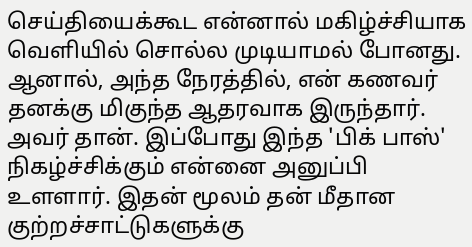செய்தியைக்கூட என்னால் மகிழ்ச்சியாக வெளியில் சொல்ல முடியாமல் போனது. ஆனால், அந்த நேரத்தில், என் கணவர் தனக்கு மிகுந்த ஆதரவாக இருந்தார். அவர் தான். இப்போது இந்த 'பிக் பாஸ்' நிகழ்ச்சிக்கும் என்னை அனுப்பி உளளார். இதன் மூலம் தன் மீதான குற்றச்சாட்டுகளுக்கு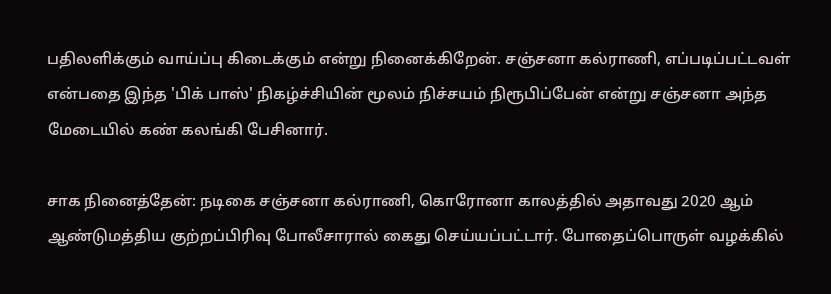பதிலளிக்கும் வாய்ப்பு கிடைக்கும் என்று நினைக்கிறேன். சஞ்சனா கல்ராணி, எப்படிப்பட்டவள் என்பதை இந்த 'பிக் பாஸ்' நிகழ்ச்சியின் மூலம் நிச்சயம் நிரூபிப்பேன் என்று சஞ்சனா அந்த மேடையில் கண் கலங்கி பேசினார்.

சாக நினைத்தேன்: நடிகை சஞ்சனா கல்ராணி, கொரோனா காலத்தில் அதாவது 2020 ஆம் ஆண்டுமத்திய குற்றப்பிரிவு போலீசாரால் கைது செய்யப்பட்டார். போதைப்பொருள் வழக்கில்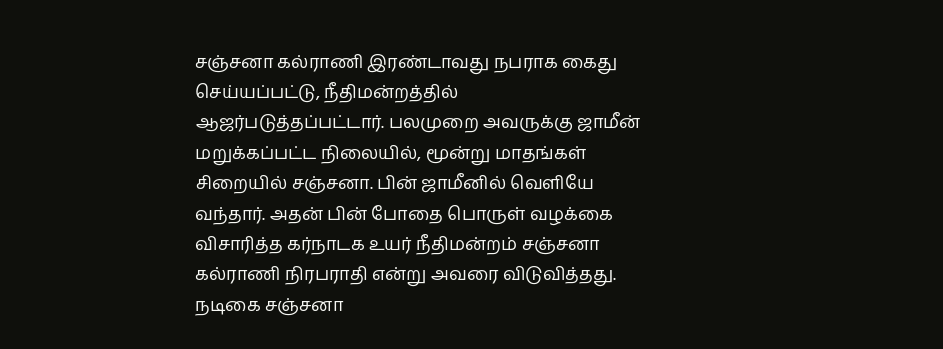சஞ்சனா கல்ராணி இரண்டாவது நபராக கைது செய்யப்பட்டு, நீதிமன்றத்தில் ஆஜர்படுத்தப்பட்டார். பலமுறை அவருக்கு ஜாமீன் மறுக்கப்பட்ட நிலையில், மூன்று மாதங்கள் சிறையில் சஞ்சனா. பின் ஜாமீனில் வெளியே வந்தார். அதன் பின் போதை பொருள் வழக்கை விசாரித்த கர்நாடக உயர் நீதிமன்றம் சஞ்சனா கல்ராணி நிரபராதி என்று அவரை விடுவித்தது. நடிகை சஞ்சனா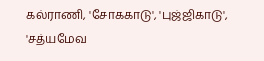கல்ராணி, 'சோககாடு', 'புஜ்ஜிகாடு', 'சத்யமேவ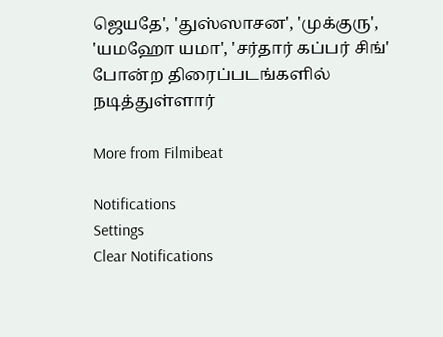ஜெயதே', 'துஸ்ஸாசன', 'முக்குரு', 'யமஹோ யமா', 'சர்தார் கப்பர் சிங்' போன்ற திரைப்படங்களில் நடித்துள்ளார்

More from Filmibeat

Notifications
Settings
Clear Notifications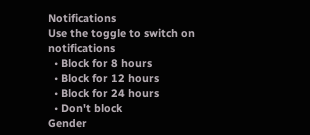Notifications
Use the toggle to switch on notifications
  • Block for 8 hours
  • Block for 12 hours
  • Block for 24 hours
  • Don't block
Gender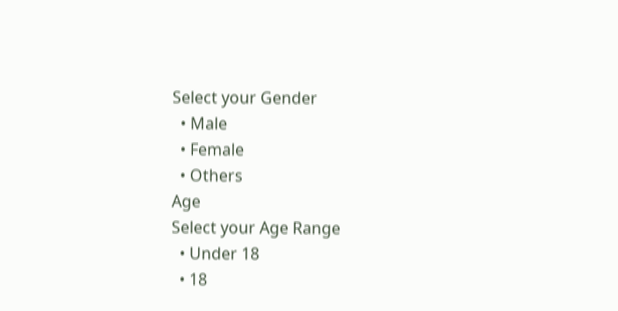Select your Gender
  • Male
  • Female
  • Others
Age
Select your Age Range
  • Under 18
  • 18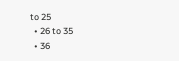to 25
  • 26 to 35
  • 36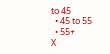to 45
  • 45 to 55
  • 55+
X